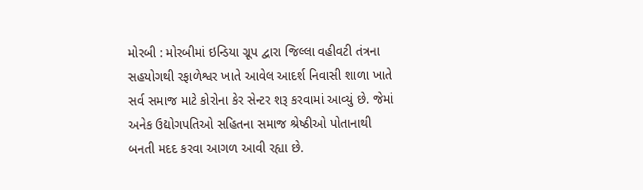મોરબી : મોરબીમાં ઇન્ડિયા ગ્રૂપ દ્વારા જિલ્લા વહીવટી તંત્રના સહયોગથી રફાળેશ્વર ખાતે આવેલ આદર્શ નિવાસી શાળા ખાતે સર્વ સમાજ માટે કોરોના કેર સેન્ટર શરૂ કરવામાં આવ્યું છે. જેમાં અનેક ઉદ્યોગપતિઓ સહિતના સમાજ શ્રેષ્ઠીઓ પોતાનાથી બનતી મદદ કરવા આગળ આવી રહ્યા છે.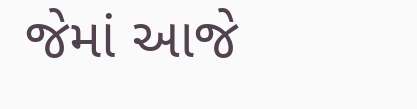જેમાં આજે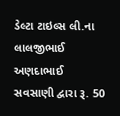ડેલ્ટા ટાઇલ્સ લી.ના લાલજીભાઈ અણદાભાઈ સવસાણી દ્વારા રૂ. 50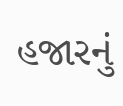હજારનું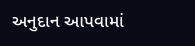અનુદાન આપવામાં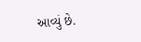આવ્યું છે.